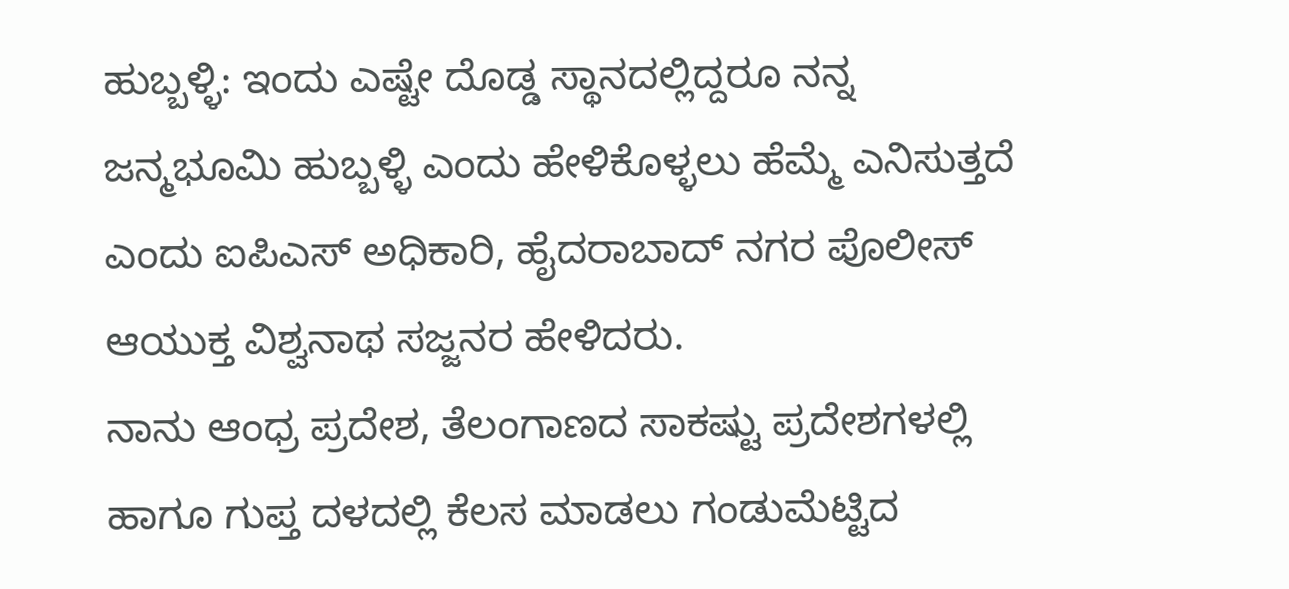ಹುಬ್ಬಳ್ಳಿ: ಇಂದು ಎಷ್ಟೇ ದೊಡ್ಡ ಸ್ಥಾನದಲ್ಲಿದ್ದರೂ ನನ್ನ ಜನ್ಮಭೂಮಿ ಹುಬ್ಬಳ್ಳಿ ಎಂದು ಹೇಳಿಕೊಳ್ಳಲು ಹೆಮ್ಮೆ ಎನಿಸುತ್ತದೆ ಎಂದು ಐಪಿಎಸ್ ಅಧಿಕಾರಿ, ಹೈದರಾಬಾದ್ ನಗರ ಪೊಲೀಸ್ ಆಯುಕ್ತ ವಿಶ್ವನಾಥ ಸಜ್ಜನರ ಹೇಳಿದರು.
ನಾನು ಆಂಧ್ರ ಪ್ರದೇಶ, ತೆಲಂಗಾಣದ ಸಾಕಷ್ಟು ಪ್ರದೇಶಗಳಲ್ಲಿ ಹಾಗೂ ಗುಪ್ತ ದಳದಲ್ಲಿ ಕೆಲಸ ಮಾಡಲು ಗಂಡುಮೆಟ್ಟಿದ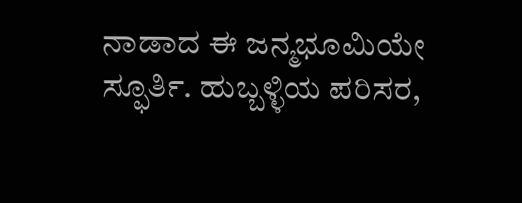ನಾಡಾದ ಈ ಜನ್ಮಭೂಮಿಯೇ ಸ್ಫೂರ್ತಿ. ಹುಬ್ಬಳ್ಳಿಯ ಪರಿಸರ,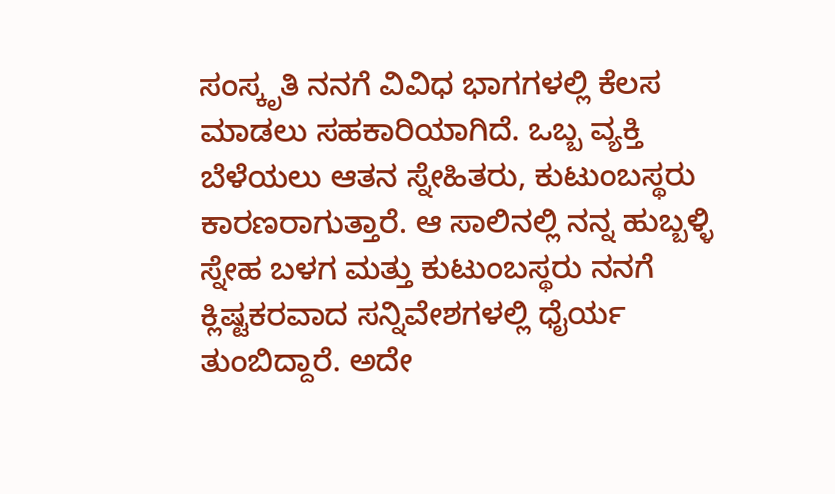ಸಂಸ್ಕೃತಿ ನನಗೆ ವಿವಿಧ ಭಾಗಗಳಲ್ಲಿ ಕೆಲಸ ಮಾಡಲು ಸಹಕಾರಿಯಾಗಿದೆ. ಒಬ್ಬ ವ್ಯಕ್ತಿ ಬೆಳೆಯಲು ಆತನ ಸ್ನೇಹಿತರು, ಕುಟುಂಬಸ್ಥರು ಕಾರಣರಾಗುತ್ತಾರೆ. ಆ ಸಾಲಿನಲ್ಲಿ ನನ್ನ ಹುಬ್ಬಳ್ಳಿ ಸ್ನೇಹ ಬಳಗ ಮತ್ತು ಕುಟುಂಬಸ್ಥರು ನನಗೆ ಕ್ಲಿಷ್ಟಕರವಾದ ಸನ್ನಿವೇಶಗಳಲ್ಲಿ ಧೈರ್ಯ ತುಂಬಿದ್ದಾರೆ. ಅದೇ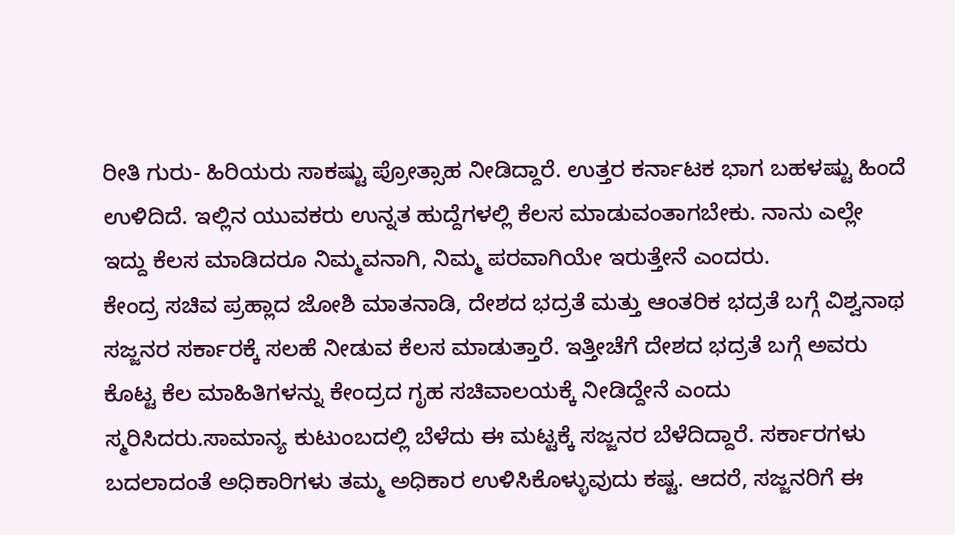ರೀತಿ ಗುರು- ಹಿರಿಯರು ಸಾಕಷ್ಟು ಪ್ರೋತ್ಸಾಹ ನೀಡಿದ್ದಾರೆ. ಉತ್ತರ ಕರ್ನಾಟಕ ಭಾಗ ಬಹಳಷ್ಟು ಹಿಂದೆ ಉಳಿದಿದೆ. ಇಲ್ಲಿನ ಯುವಕರು ಉನ್ನತ ಹುದ್ದೆಗಳಲ್ಲಿ ಕೆಲಸ ಮಾಡುವಂತಾಗಬೇಕು. ನಾನು ಎಲ್ಲೇ ಇದ್ದು ಕೆಲಸ ಮಾಡಿದರೂ ನಿಮ್ಮವನಾಗಿ, ನಿಮ್ಮ ಪರವಾಗಿಯೇ ಇರುತ್ತೇನೆ ಎಂದರು.
ಕೇಂದ್ರ ಸಚಿವ ಪ್ರಹ್ಲಾದ ಜೋಶಿ ಮಾತನಾಡಿ, ದೇಶದ ಭದ್ರತೆ ಮತ್ತು ಆಂತರಿಕ ಭದ್ರತೆ ಬಗ್ಗೆ ವಿಶ್ವನಾಥ ಸಜ್ಜನರ ಸರ್ಕಾರಕ್ಕೆ ಸಲಹೆ ನೀಡುವ ಕೆಲಸ ಮಾಡುತ್ತಾರೆ. ಇತ್ತೀಚೆಗೆ ದೇಶದ ಭದ್ರತೆ ಬಗ್ಗೆ ಅವರು ಕೊಟ್ಟ ಕೆಲ ಮಾಹಿತಿಗಳನ್ನು ಕೇಂದ್ರದ ಗೃಹ ಸಚಿವಾಲಯಕ್ಕೆ ನೀಡಿದ್ದೇನೆ ಎಂದು ಸ್ಮರಿಸಿದರು.ಸಾಮಾನ್ಯ ಕುಟುಂಬದಲ್ಲಿ ಬೆಳೆದು ಈ ಮಟ್ಟಕ್ಕೆ ಸಜ್ಜನರ ಬೆಳೆದಿದ್ದಾರೆ. ಸರ್ಕಾರಗಳು ಬದಲಾದಂತೆ ಅಧಿಕಾರಿಗಳು ತಮ್ಮ ಅಧಿಕಾರ ಉಳಿಸಿಕೊಳ್ಳುವುದು ಕಷ್ಟ. ಆದರೆ, ಸಜ್ಜನರಿಗೆ ಈ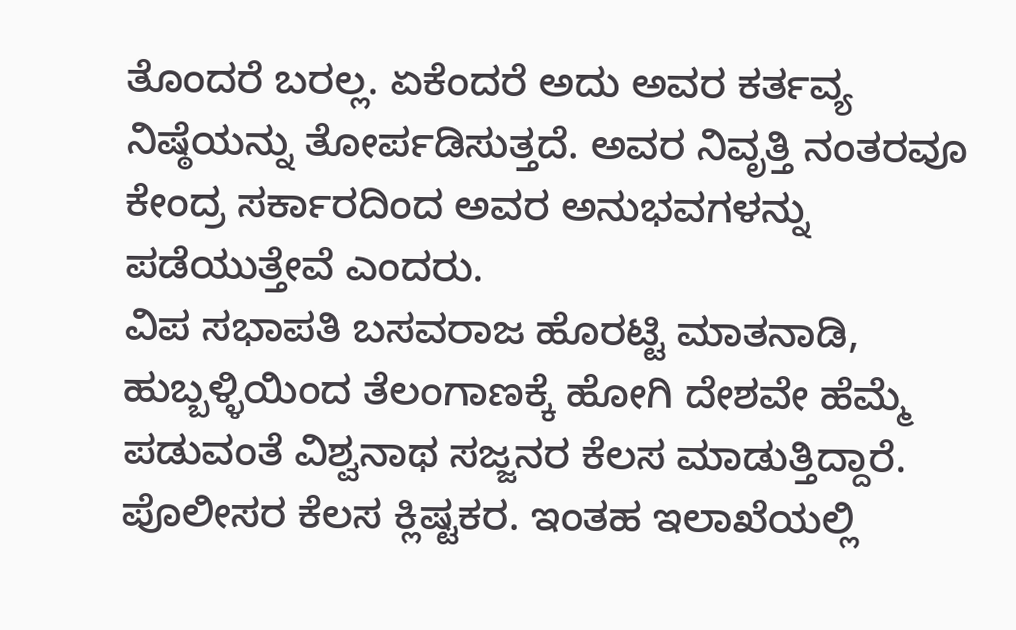ತೊಂದರೆ ಬರಲ್ಲ. ಏಕೆಂದರೆ ಅದು ಅವರ ಕರ್ತವ್ಯ ನಿಷ್ಠೆಯನ್ನು ತೋರ್ಪಡಿಸುತ್ತದೆ. ಅವರ ನಿವೃತ್ತಿ ನಂತರವೂ ಕೇಂದ್ರ ಸರ್ಕಾರದಿಂದ ಅವರ ಅನುಭವಗಳನ್ನು ಪಡೆಯುತ್ತೇವೆ ಎಂದರು.
ವಿಪ ಸಭಾಪತಿ ಬಸವರಾಜ ಹೊರಟ್ಟಿ ಮಾತನಾಡಿ, ಹುಬ್ಬಳ್ಳಿಯಿಂದ ತೆಲಂಗಾಣಕ್ಕೆ ಹೋಗಿ ದೇಶವೇ ಹೆಮ್ಮೆ ಪಡುವಂತೆ ವಿಶ್ವನಾಥ ಸಜ್ಜನರ ಕೆಲಸ ಮಾಡುತ್ತಿದ್ದಾರೆ. ಪೊಲೀಸರ ಕೆಲಸ ಕ್ಲಿಷ್ಟಕರ. ಇಂತಹ ಇಲಾಖೆಯಲ್ಲಿ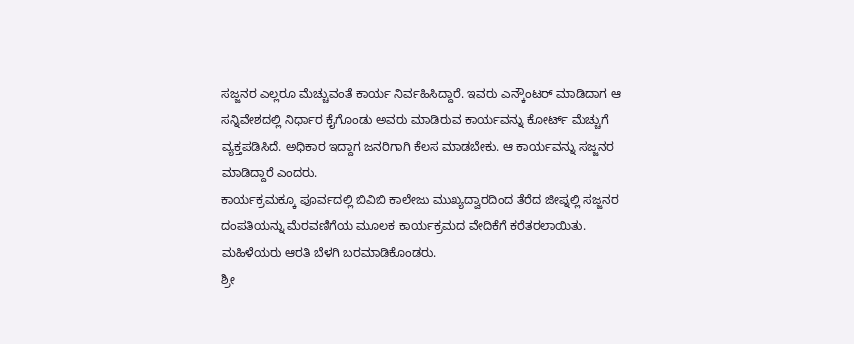ಸಜ್ಜನರ ಎಲ್ಲರೂ ಮೆಚ್ಚುವಂತೆ ಕಾರ್ಯ ನಿರ್ವಹಿಸಿದ್ದಾರೆ. ಇವರು ಎನ್ಕೌಂಟರ್ ಮಾಡಿದಾಗ ಆ ಸನ್ನಿವೇಶದಲ್ಲಿ ನಿರ್ಧಾರ ಕೈಗೊಂಡು ಅವರು ಮಾಡಿರುವ ಕಾರ್ಯವನ್ನು ಕೋರ್ಟ್ ಮೆಚ್ಚುಗೆ ವ್ಯಕ್ತಪಡಿಸಿದೆ. ಅಧಿಕಾರ ಇದ್ದಾಗ ಜನರಿಗಾಗಿ ಕೆಲಸ ಮಾಡಬೇಕು. ಆ ಕಾರ್ಯವನ್ನು ಸಜ್ಜನರ ಮಾಡಿದ್ದಾರೆ ಎಂದರು.
ಕಾರ್ಯಕ್ರಮಕ್ಕೂ ಪೂರ್ವದಲ್ಲಿ ಬಿವಿಬಿ ಕಾಲೇಜು ಮುಖ್ಯದ್ವಾರದಿಂದ ತೆರೆದ ಜೀಪ್ನಲ್ಲಿ ಸಜ್ಜನರ ದಂಪತಿಯನ್ನು ಮೆರವಣಿಗೆಯ ಮೂಲಕ ಕಾರ್ಯಕ್ರಮದ ವೇದಿಕೆಗೆ ಕರೆತರಲಾಯಿತು. ಮಹಿಳೆಯರು ಆರತಿ ಬೆಳಗಿ ಬರಮಾಡಿಕೊಂಡರು.
ಶ್ರೀ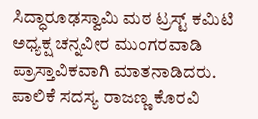ಸಿದ್ಧಾರೂಢಸ್ವಾಮಿ ಮಠ ಟ್ರಸ್ಟ್ ಕಮಿಟಿ ಅಧ್ಯಕ್ಷ ಚನ್ನವೀರ ಮುಂಗರವಾಡಿ ಪ್ರಾಸ್ತಾವಿಕವಾಗಿ ಮಾತನಾಡಿದರು. ಪಾಲಿಕೆ ಸದಸ್ಯ ರಾಜಣ್ಣ ಕೊರವಿ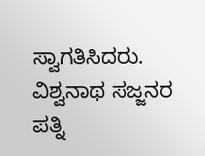ಸ್ವಾಗತಿಸಿದರು. ವಿಶ್ವನಾಥ ಸಜ್ಜನರ ಪತ್ನಿ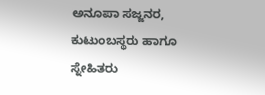ಅನೂಪಾ ಸಜ್ಜನರ, ಕುಟುಂಬಸ್ಥರು ಹಾಗೂ ಸ್ನೇಹಿತರು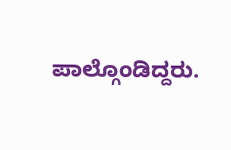ಪಾಲ್ಗೊಂಡಿದ್ದರು.